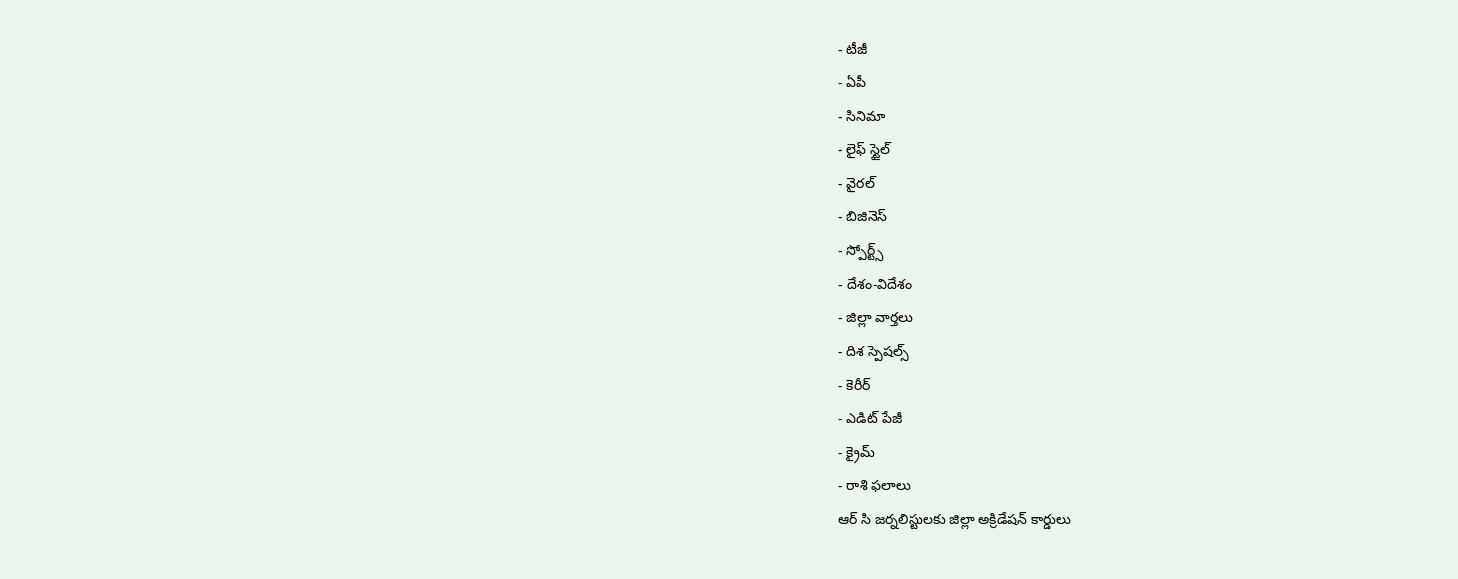- టీజీ
- ఏపీ
- సినిమా
- లైఫ్ స్టైల్
- వైరల్
- బిజినెస్
- స్పోర్ట్స్
- దేశం-విదేశం
- జిల్లా వార్తలు
- దిశ స్పెషల్స్
- కెరీర్
- ఎడిట్ పేజీ
- క్రైమ్
- రాశి ఫలాలు
ఆర్ సి జర్నలిస్టులకు జిల్లా అక్రిడేషన్ కార్డులు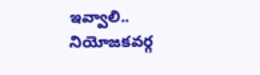ఇవ్వాలి..
నియోజకవర్గ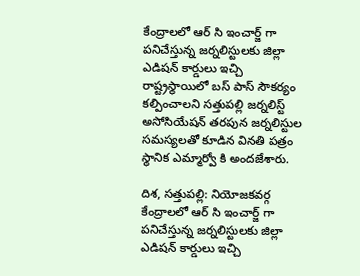కేంద్రాలలో ఆర్ సి ఇంచార్జ్ గా పనిచేస్తున్న జర్నలిస్టులకు జిల్లా ఎడిషన్ కార్డులు ఇచ్చి రాష్ట్రస్థాయిలో బస్ పాస్ సౌకర్యం కల్పించాలని సత్తుపల్లి జర్నలిస్ట్ అసోసియేషన్ తరపున జర్నలిస్టుల సమస్యలతో కూడిన వినతి పత్రం స్థానిక ఎమ్మార్వో కి అందజేశారు.

దిశ, సత్తుపల్లి: నియోజకవర్గ కేంద్రాలలో ఆర్ సి ఇంచార్జ్ గా పనిచేస్తున్న జర్నలిస్టులకు జిల్లా ఎడిషన్ కార్డులు ఇచ్చి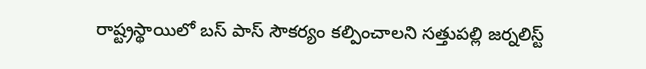రాష్ట్రస్థాయిలో బస్ పాస్ సౌకర్యం కల్పించాలని సత్తుపల్లి జర్నలిస్ట్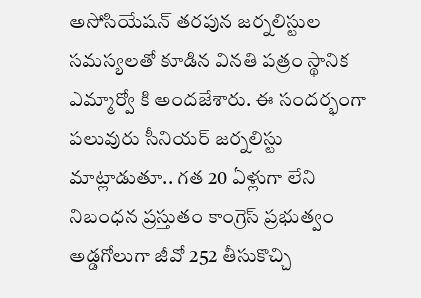అసోసియేషన్ తరపున జర్నలిస్టుల సమస్యలతో కూడిన వినతి పత్రం స్థానిక ఎమ్మార్వో కి అందజేశారు. ఈ సందర్భంగా పలువురు సీనియర్ జర్నలిస్టు మాట్లాడుతూ.. గత 20 ఏళ్లుగా లేని నిబంధన ప్రస్తుతం కాంగ్రెస్ ప్రభుత్వం అడ్డగోలుగా జీవో 252 తీసుకొచ్చి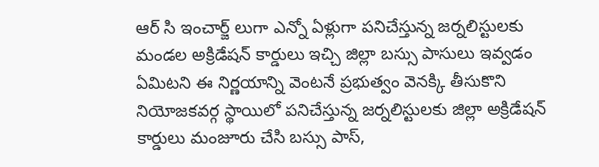ఆర్ సి ఇంచార్జ్ లుగా ఎన్నో ఏళ్లుగా పనిచేస్తున్న జర్నలిస్టులకు మండల అక్రిడేషన్ కార్డులు ఇచ్చి జిల్లా బస్సు పాసులు ఇవ్వడం ఏమిటని ఈ నిర్ణయాన్ని వెంటనే ప్రభుత్వం వెనక్కి తీసుకొని నియోజకవర్గ స్థాయిలో పనిచేస్తున్న జర్నలిస్టులకు జిల్లా అక్రిడేషన్ కార్డులు మంజూరు చేసి బస్సు పాస్,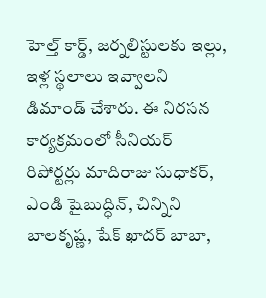హెల్త్ కార్డ్, జర్నలిస్టులకు ఇల్లు, ఇళ్ల స్థలాలు ఇవ్వాలని డిమాండ్ చేశారు. ఈ నిరసన కార్యక్రమంలో సీనియర్ రిపోర్టర్లు మాదిరాజు సుధాకర్, ఎండి షైబుద్ధిన్, చిన్నిని బాలకృష్ణ, షేక్ ఖాదర్ బాబా,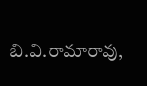బి.వి.రామారావు,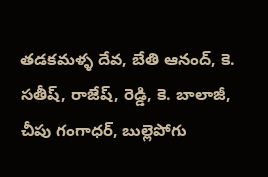తడకమళ్ళ దేవ, బేతి ఆనంద్, కె. సతీష్, రాజేష్, రెడ్డి, కె. బాలాజీ, చీపు గంగాధర్, బుల్లెపోగు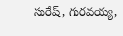సురేష్, గురవయ్య,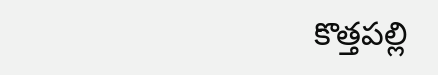కొత్తపల్లి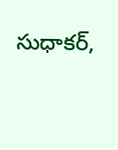సుధాకర్,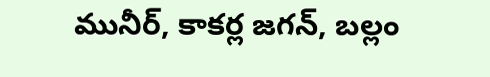మునీర్, కాకర్ల జగన్, బల్లం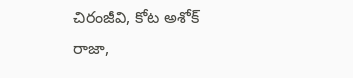చిరంజీవి, కోట అశోక్ రాజా,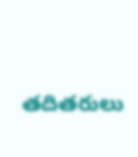తదితరులు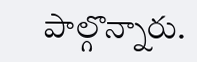పాల్గొన్నారు.